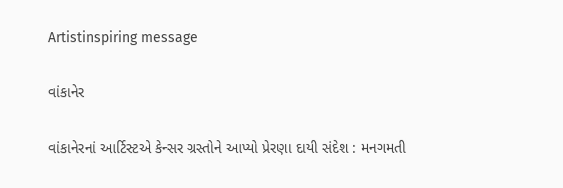Artistinspiring message

વાંકાનેર

વાંકાનેરનાં આર્ટિસ્ટએ કેન્સર ગ્રસ્તોને આપ્યો પ્રેરણા દાયી સંદેશ : મનગમતી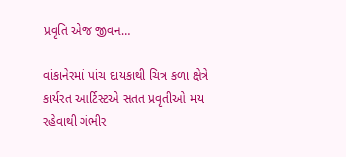પ્રવૃતિ એજ જીવન…

વાંકાનેરમાં પાંચ દાયકાથી ચિત્ર કળા ક્ષેત્રે કાર્યરત આર્ટિસ્ટએ સતત પ્રવૃતીઓ મય રહેવાથી ગંભીર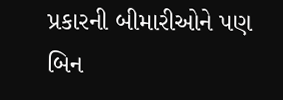પ્રકારની બીમારીઓને પણ બિન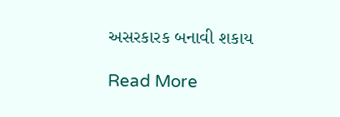અસરકારક બનાવી શકાય

Read More